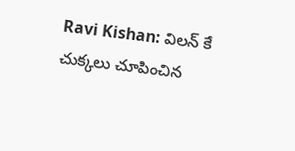Ravi Kishan: విలన్ కే చుక్కలు చూపించిన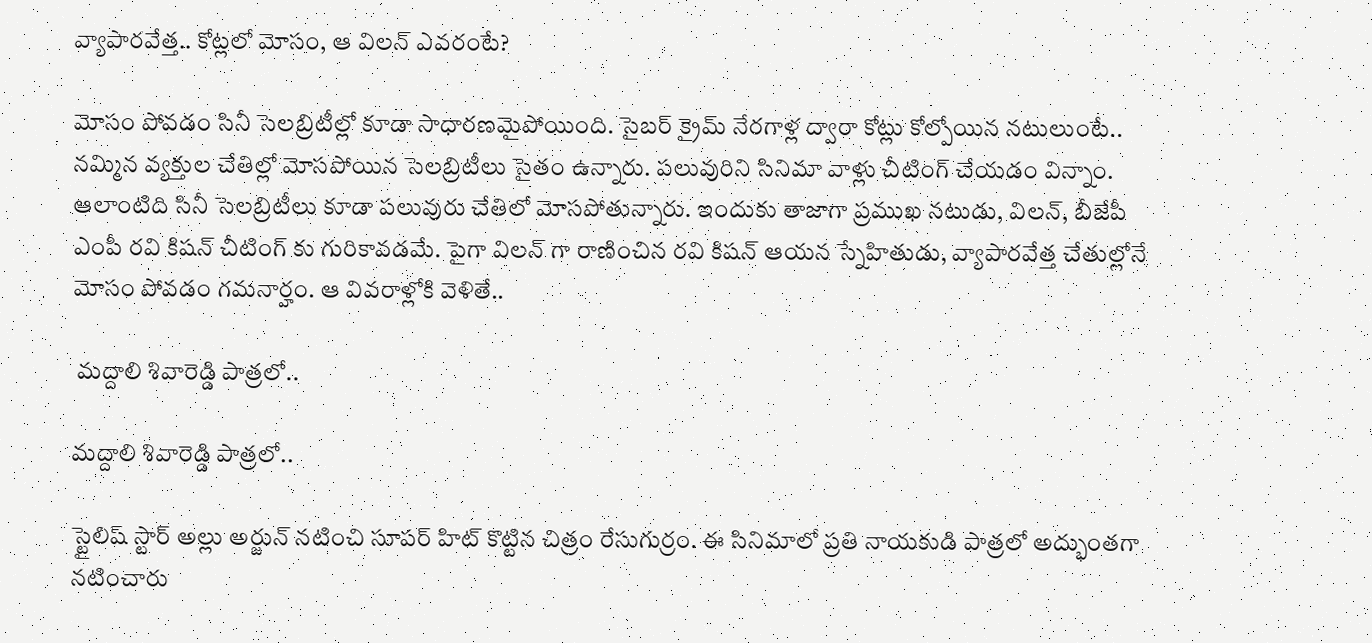వ్యాపారవేత్త.. కోట్లలో మోసం, ఆ విలన్ ఎవరంటే?

మోసం పోవడం సినీ సెలబ్రిటీల్లో కూడా సాధారణమైపోయింది. సైబర్ క్రైమ్ నేరగాళ్ల ద్వారా కోట్లు కోల్పోయిన నటులుంటే.. నమ్మిన వ్యక్తుల చేతిల్లో మోసపోయిన సెలబ్రిటీలు సైతం ఉన్నారు. పలువురిని సినిమా వాళ్లు చీటింగ్ చేయడం విన్నాం. ఆలాంటిది సినీ సెలబ్రిటీలు కూడా పలువురు చేతిలో మోసపోతున్నారు. ఇందుకు తాజాగా ప్రముఖ నటుడు, విలన్, బీజేపీ ఎంపీ రవి కిషన్ చీటింగ్ కు గురికావడమే. పైగా విలన్ గా రాణించిన రవి కిషన్ ఆయన స్నేహితుడు, వ్యాపారవేత్త చేతుల్లోనే మోసం పోవడం గమనార్హం. ఆ వివరాళ్లోకి వెళితే..

 మద్దాలి శివారెడ్డి పాత్రలో..

మద్దాలి శివారెడ్డి పాత్రలో..

స్టైలిష్ స్టార్ అల్లు అర్జున్ నటించి సూపర్ హిట్ కొట్టిన చిత్రం రేసుగుర్రం. ఈ సినిమాలో ప్రతి నాయకుడి పాత్రలో అద్భుంతగా నటించారు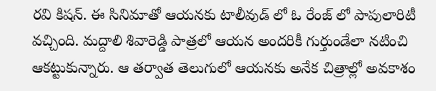రవి కిషన్. ఈ సినిమాతో ఆయనకు టాలీవుడ్ లో ఓ రేంజ్ లో పాపులారిటీ వచ్చింది. మద్దాలి శివారెడ్డి పాత్రలో ఆయన అందరికీ గుర్తుండేలా నటించి ఆకట్టుకున్నారు. ఆ తర్వాత తెలుగులో ఆయనకు అనేక చిత్రాల్లో అవకాశం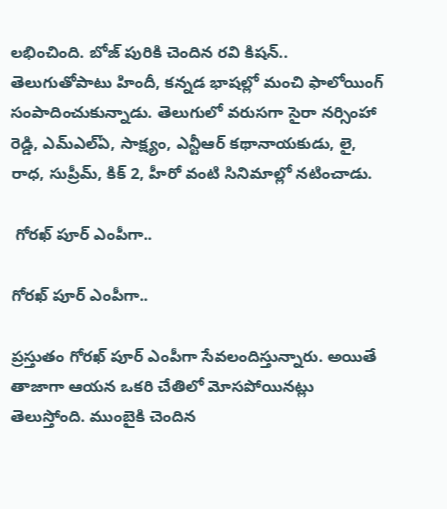లభించింది. బోజ్ పురికి చెందిన రవి కిషన్.. తెలుగుతోపాటు హిందీ, కన్నడ భాషల్లో మంచి ఫాలోయింగ్ సంపాదించుకున్నాడు. తెలుగులో వరుసగా సైరా నర్సింహా రెడ్డి, ఎమ్ఎల్ఏ, సాక్ష్యం, ఎన్టీఆర్ కథానాయకుడు, లై, రాధ, సుప్రీమ్, కిక్ 2, హీరో వంటి సినిమాల్లో నటించాడు.

 గోరఖ్ పూర్ ఎంపీగా..

గోరఖ్ పూర్ ఎంపీగా..

ప్రస్తుతం గోరఖ్ పూర్ ఎంపీగా సేవలందిస్తున్నారు. అయితే తాజాగా ఆయన ఒకరి చేతిలో మోసపోయినట్లు తెలుస్తోంది. ముంబైకి చెందిన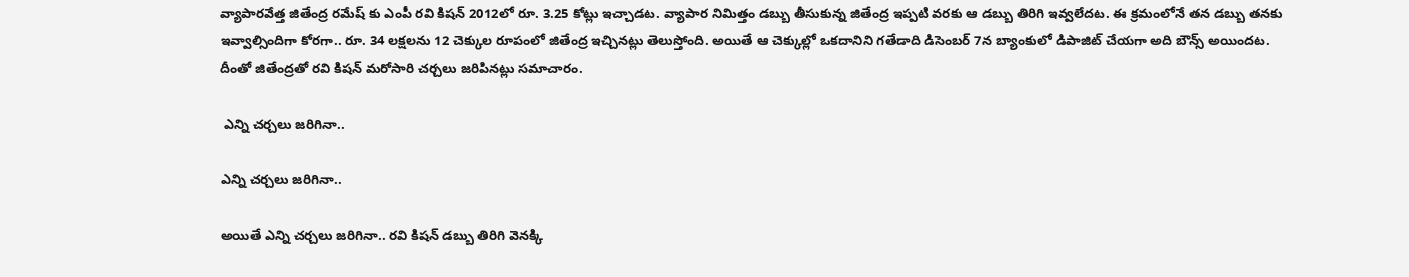వ్యాపారవేత్త జితేంద్ర రమేష్ కు ఎంపీ రవి కిషన్ 2012లో రూ. 3.25 కోట్లు ఇచ్చాడట. వ్యాపార నిమిత్తం డబ్బు తీసుకున్న జితేంద్ర ఇప్పటి వరకు ఆ డబ్బు తిరిగి ఇవ్వలేదట. ఈ క్రమంలోనే తన డబ్బు తనకు ఇవ్వాల్సిందిగా కోరగా.. రూ. 34 లక్షలను 12 చెక్కుల రూపంలో జితేంద్ర ఇచ్చినట్లు తెలుస్తోంది. అయితే ఆ చెక్కుల్లో ఒకదానిని గతేడాది డిసెంబర్ 7న బ్యాంకులో డిపాజిట్ చేయగా అది బౌన్స్ అయిందట. దీంతో జితేంద్రతో రవి కిషన్ మరోసారి చర్చలు జరిపినట్లు సమాచారం.

 ఎన్ని చర్చలు జరిగినా..

ఎన్ని చర్చలు జరిగినా..

అయితే ఎన్ని చర్చలు జరిగినా.. రవి కిషన్ డబ్బు తిరిగి వెనక్కి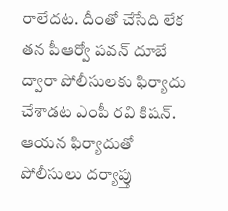రాలేదట. దీంతో చేసేది లేక తన పీఆర్వో పవన్ దూబే ద్వారా పోలీసులకు ఫిర్యాదు చేశాడట ఎంపీ రవి కిషన్. ఆయన ఫిర్యాదుతో పోలీసులు దర్యాప్తు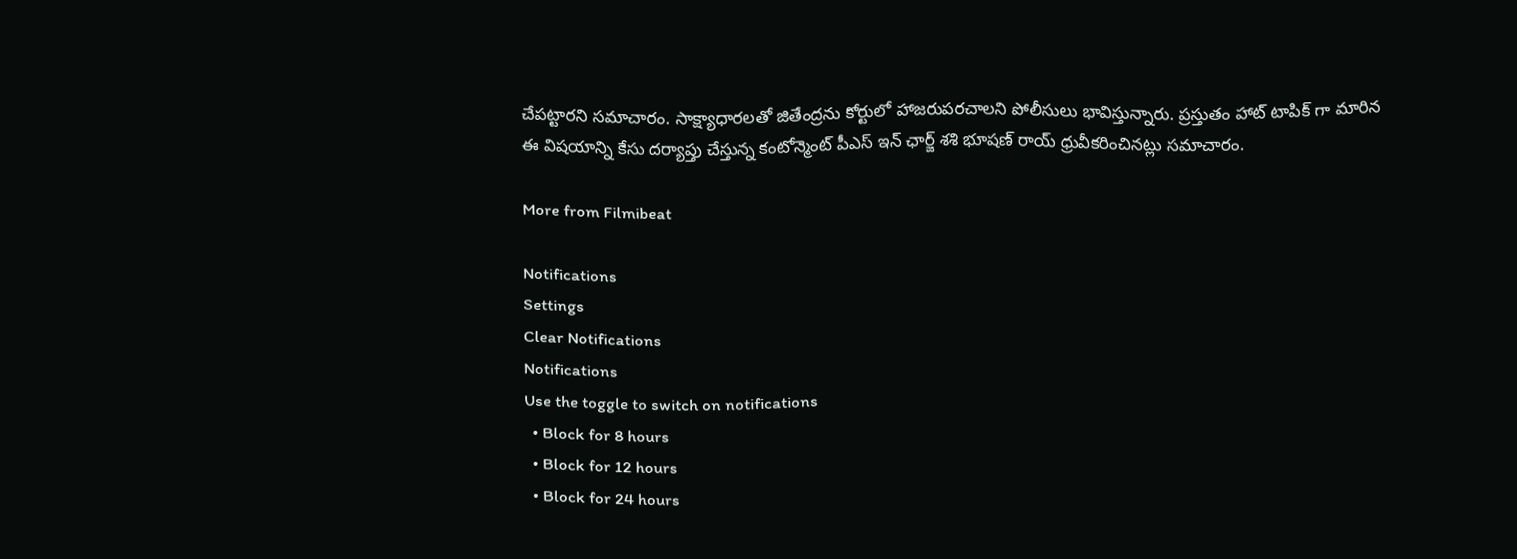చేపట్టారని సమాచారం. సాక్ష్యాధారలతో జితేంద్రను కోర్టులో హాజరుపరచాలని పోలీసులు భావిస్తున్నారు. ప్రస్తుతం హాట్ టాపిక్ గా మారిన ఈ విషయాన్ని కేసు దర్యాప్తు చేస్తున్న కంటోన్మెంట్ పీఎస్ ఇన్ ఛార్జ్ శశి భూషణ్ రాయ్ ధ్రువీకరించినట్లు సమాచారం.

More from Filmibeat

Notifications
Settings
Clear Notifications
Notifications
Use the toggle to switch on notifications
  • Block for 8 hours
  • Block for 12 hours
  • Block for 24 hours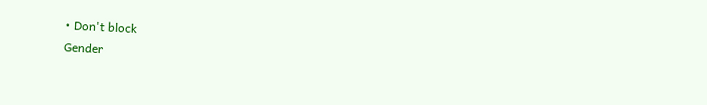• Don't block
Gender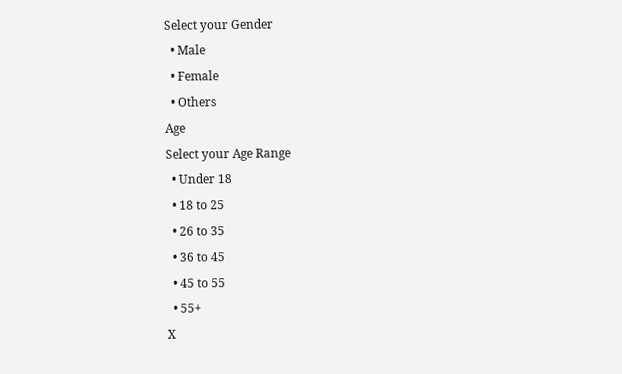Select your Gender
  • Male
  • Female
  • Others
Age
Select your Age Range
  • Under 18
  • 18 to 25
  • 26 to 35
  • 36 to 45
  • 45 to 55
  • 55+
X